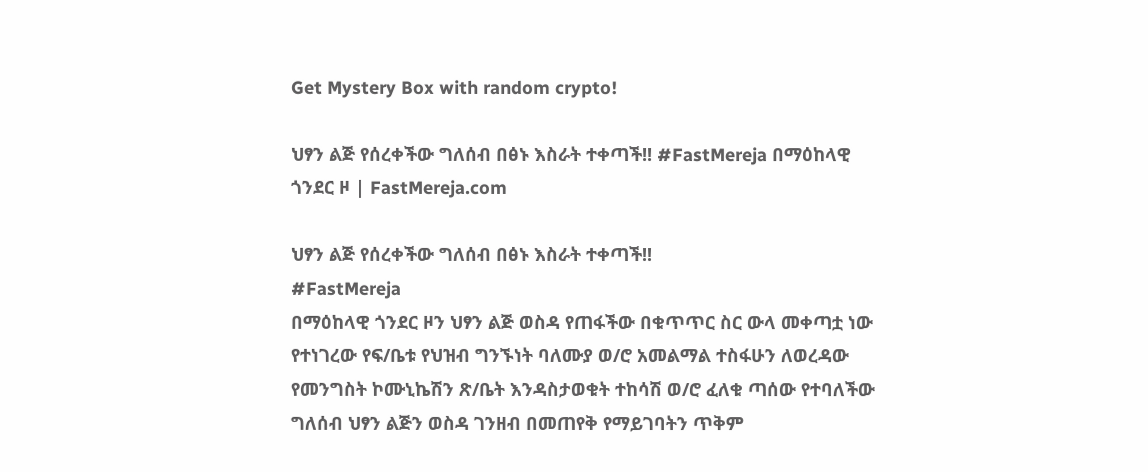Get Mystery Box with random crypto!

ህፃን ልጅ የሰረቀችው ግለሰብ በፅኑ እስራት ተቀጣች!! #FastMereja በማዕከላዊ ጎንደር ዞ | FastMereja.com

ህፃን ልጅ የሰረቀችው ግለሰብ በፅኑ እስራት ተቀጣች!!
#FastMereja
በማዕከላዊ ጎንደር ዞን ህፃን ልጅ ወስዳ የጠፋችው በቁጥጥር ስር ውላ መቀጣቷ ነው የተነገረው የፍ/ቤቱ የህዝብ ግንኙነት ባለሙያ ወ/ሮ አመልማል ተስፋሁን ለወረዳው የመንግስት ኮሙኒኬሽን ጽ/ቤት እንዳስታወቁት ተከሳሽ ወ/ሮ ፈለቁ ጣሰው የተባለችው ግለሰብ ህፃን ልጅን ወስዳ ገንዘብ በመጠየቅ የማይገባትን ጥቅም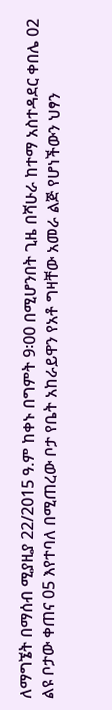ለማግኜት በማሰብ ሚያዚያ 22/2015 ዓ.ም ከቀኑ በግምት 9፡00 በሚሆንበት ጊዜ በሻሁራ ከተማ አስተዳደር ቀበሌ 02 ልዩ ቦታው ቀጠና 05 እየተባለ በሚጠረው ቦታ የቤት አከራይዋን የአቶ ግዛቸው አመራ ልጅ የሆነችውን ህፃን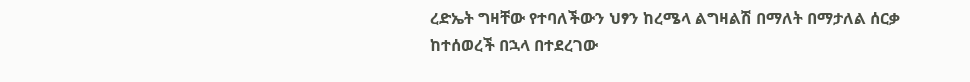ረድኤት ግዛቸው የተባለችውን ህፃን ከረሜላ ልግዛልሽ በማለት በማታለል ሰርቃ ከተሰወረች በኋላ በተደረገው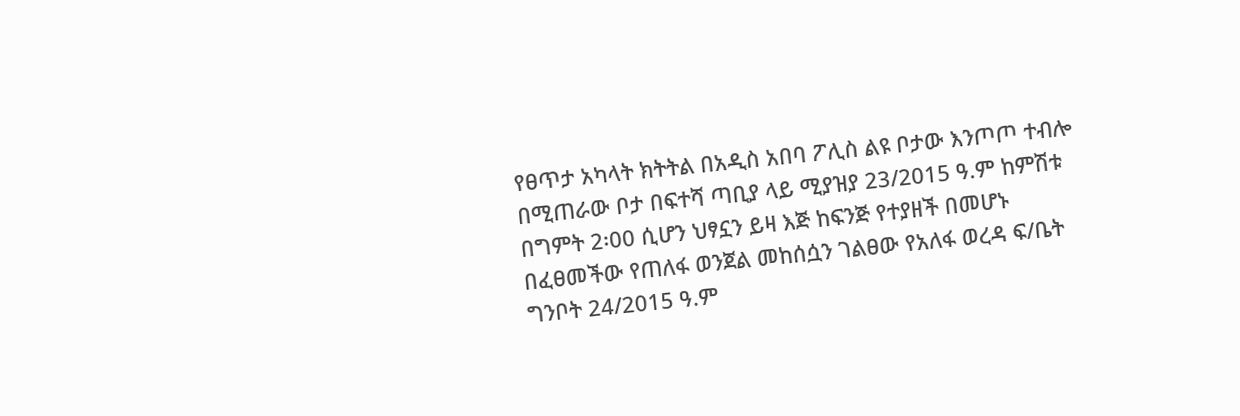የፀጥታ አካላት ክትትል በአዲስ አበባ ፖሊስ ልዩ ቦታው እንጦጦ ተብሎ በሚጠራው ቦታ በፍተሻ ጣቢያ ላይ ሚያዝያ 23/2015 ዓ.ም ከምሽቱ በግምት 2፡00 ሲሆን ህፃኗን ይዛ እጅ ከፍንጅ የተያዘች በመሆኑ በፈፀመችው የጠለፋ ወንጀል መከሰሷን ገልፀው የአለፋ ወረዳ ፍ/ቤት ግንቦት 24/2015 ዓ.ም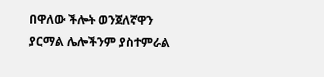በዋለው ችሎት ወንጀለኛዋን ያርማል ሌሎችንም ያስተምራል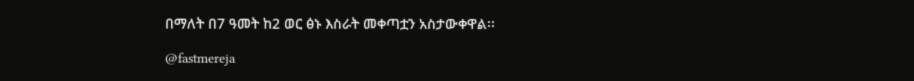በማለት በ7 ዓመት ከ2 ወር ፅኑ እስራት መቀጣቷን አስታውቀዋል፡፡

@fastmereja